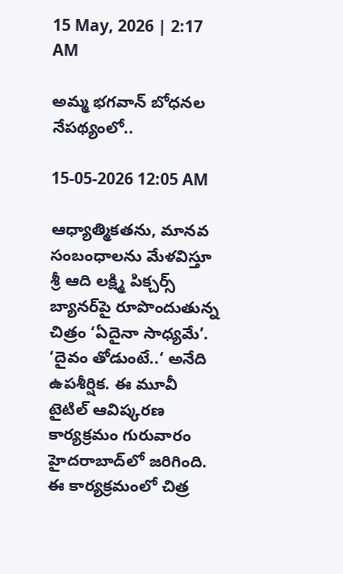15 May, 2026 | 2:17 AM

అమ్మ భగవాన్ బోధనల నేపథ్యంలో..

15-05-2026 12:05 AM

ఆధ్యాత్మికతను, మానవ సంబంధాలను మేళవిస్తూ శ్రీ ఆది లక్ష్మి పిక్చర్స్ బ్యానర్‌పై రూపొందుతున్న చిత్రం ‘ఏదైనా సాధ్యమే’. ‘దైవం తోడుంటే..‘ అనేది ఉపశీర్షిక. ఈ మూవీ టైటిల్ ఆవిష్కరణ కార్యక్రమం గురువారం హైదరాబాద్‌లో జరిగింది. ఈ కార్యక్రమంలో చిత్ర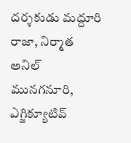దర్శకుడు మద్దూరి రాజా, నిర్మాత అనిల్ మునగనూరి, ఎగ్జిక్యూటివ్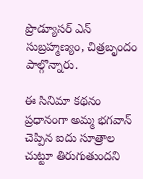ప్రొడ్యూసర్ ఎన్ సుబ్రహ్మణ్యం, చిత్రబృందం పాల్గొన్నారు.

ఈ సినిమా కథనం ప్రధానంగా అమ్మ భగవాన్ చెప్పిన ఐదు సూత్రాల చుట్టూ తిరుగుతుందని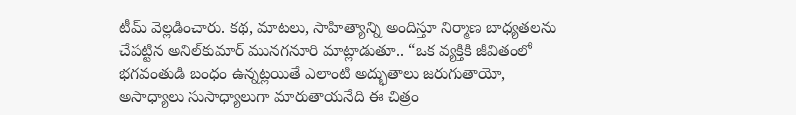టీమ్ వెల్లడించారు. కథ, మాటలు, సాహిత్యాన్ని అందిస్తూ నిర్మాణ బాధ్యతలను చేపట్టిన అనిల్‌కుమార్ మునగనూరి మాట్లాడుతూ.. “ఒక వ్యక్తికి జీవితంలో భగవంతుడి బంధం ఉన్నట్లయితే ఎలాంటి అద్భుతాలు జరుగుతాయో, అసాధ్యాలు సుసాధ్యాలుగా మారుతాయనేది ఈ చిత్రం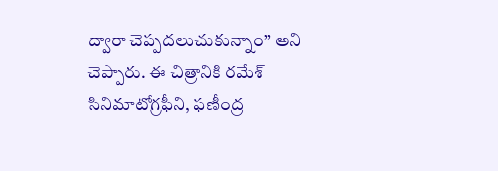ద్వారా చెప్పదలుచుకున్నాం” అని చెప్పారు. ఈ చిత్రానికి రమేశ్ సినిమాటోగ్రఫీని, ఫణీంద్ర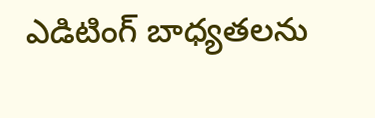ఎడిటింగ్ బాధ్యతలను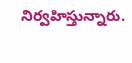నిర్వహిస్తున్నారు.